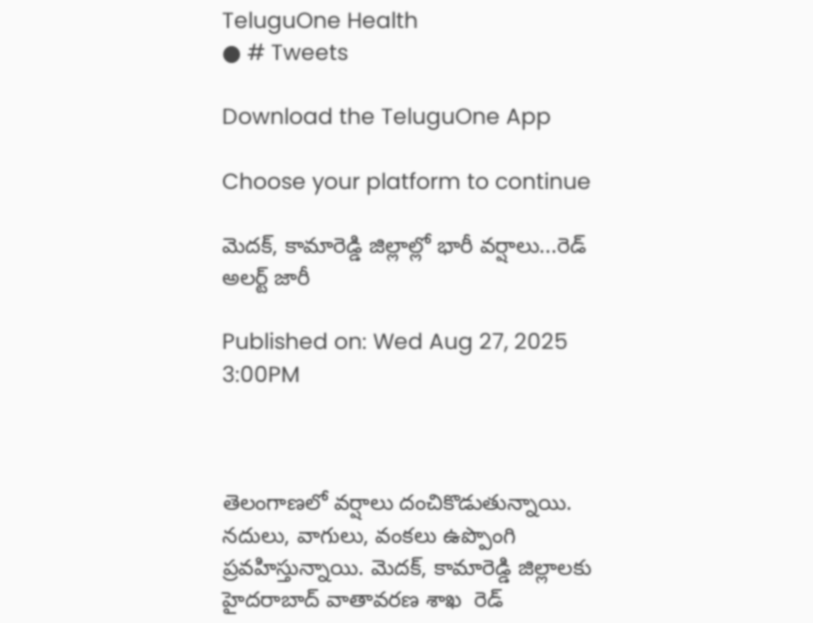TeluguOne Health
● # Tweets

Download the TeluguOne App

Choose your platform to continue

మెదక్, కామారెడ్డి జిల్లాల్లో భారీ వర్షాలు...రెడ్ అలర్ట్ జారీ

Published on: Wed Aug 27, 2025 3:00PM



తెలంగాణలో వర్షాలు దంచికొడుతున్నాయి. నదులు, వాగులు, వంకలు ఉప్పొంగి ప్రవహిస్తున్నాయి. మెదక్, కామారెడ్డి జిల్లాలకు హైదరాబాద్‌ వాతావరణ శాఖ  రెడ్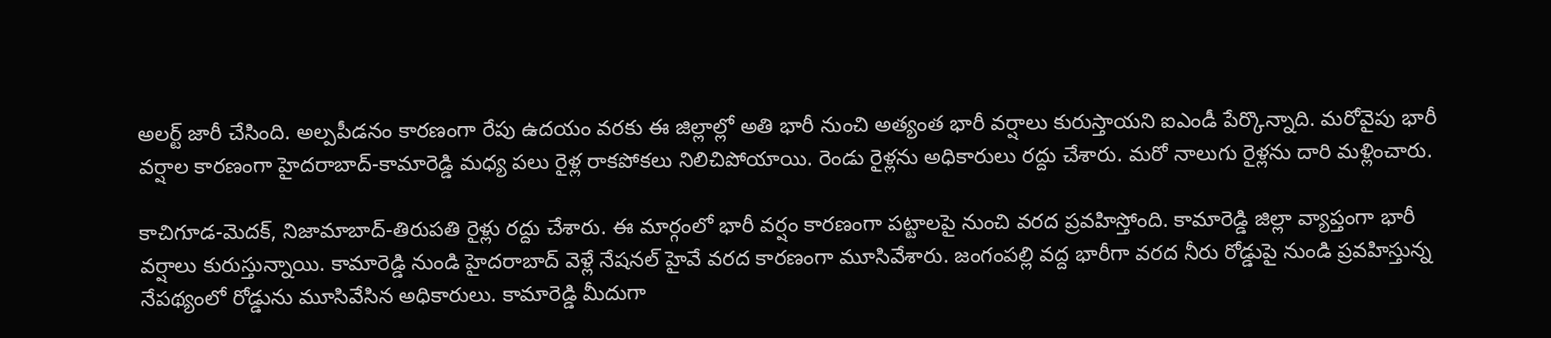అలర్ట్ జారీ చేసింది. అల్పపీడనం కారణంగా రేపు ఉదయం వరకు ఈ జిల్లాల్లో అతి భారీ నుంచి అత్యంత భారీ వర్షాలు కురుస్తాయని ఐఎండీ పేర్కొన్నాది. మరోవైపు భారీ వర్షాల కారణంగా హైదరాబాద్‌-కామారెడ్డి మధ్య పలు రైళ్ల రాకపోకలు నిలిచిపోయాయి. రెండు రైళ్లను అధికారులు రద్దు చేశారు. మరో నాలుగు రైళ్లను దారి మళ్లించారు.

కాచిగూడ-మెదక్‌, నిజామాబాద్‌-తిరుపతి రైళ్లు రద్దు చేశారు. ఈ మార్గంలో భారీ వర్షం కారణంగా పట్టాలపై నుంచి వరద ప్రవహిస్తోంది. కామారెడ్డి జిల్లా వ్యాప్తంగా భారీ వర్షాలు కురుస్తున్నాయి. కామారెడ్డి నుండి హైదరాబాద్ వెళ్లే నేషనల్ హైవే వరద కారణంగా మూసివేశారు. జంగంపల్లి వద్ద భారీగా వరద నీరు రోడ్డుపై నుండి ప్రవహిస్తున్న నేపథ్యంలో రోడ్డును మూసివేసిన అధికారులు. కామారెడ్డి మీదుగా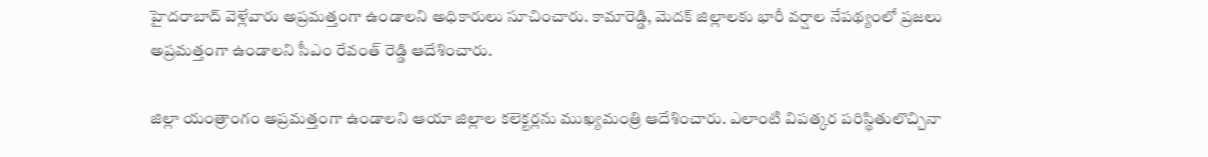హైదరాబాద్ వెళ్లేవారు అప్రమత్తంగా ఉండాలని అధికారులు సూచించారు. కామారెడ్డి, మెదక్ జిల్లాలకు భారీ వర్షాల నేపథ్యంలో ప్రజలు అప్రమత్తంగా ఉండాలని సీఎం రేవంత్ రెడ్డి ఆదేశించారు.

జిల్లా యంత్రాంగం అప్రమత్తంగా ఉండాలని ఆయా జిల్లాల కలెక్టర్లను ముఖ్యమంత్రి ఆదేశించారు. ఎలాంటి విపత్కర పరిస్థితులొచ్చినా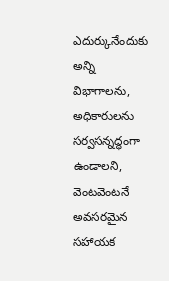ఎదుర్కునేందుకు అన్ని విభాగాలను, అధికారులను సర్వసన్నద్ధంగా ఉండాలని, వెంటవెంటనే అవసరమైన సహాయక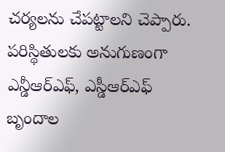చర్యలను చేపట్టాలని చెప్పారు. పరిస్థితులకు అనుగుణంగా ఎన్డీఆర్ఎఫ్, ఎస్డీఆర్ఎఫ్ బృందాల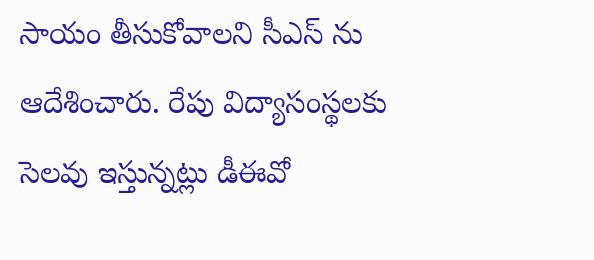సాయం తీసుకోవాలని సీఎస్ ను ఆదేశించారు. రేపు విద్యాసంస్థలకు సెలవు ఇస్తున్నట్లు డీఈవో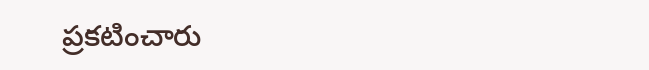ప్రకటించారు